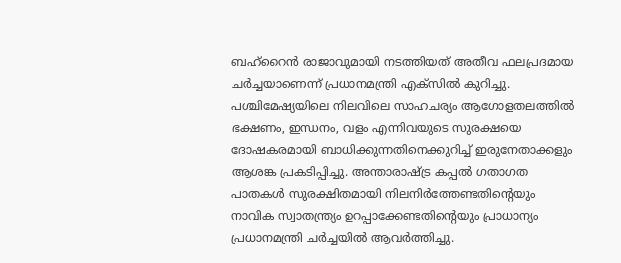ബഹ്റൈൻ രാജാവുമായി നടത്തിയത് അതീവ ഫലപ്രദമായ ചർച്ചയാണെന്ന് പ്രധാനമന്ത്രി എക്സിൽ കുറിച്ചു. പശ്ചിമേഷ്യയിലെ നിലവിലെ സാഹചര്യം ആഗോളതലത്തിൽ ഭക്ഷണം, ഇന്ധനം, വളം എന്നിവയുടെ സുരക്ഷയെ ദോഷകരമായി ബാധിക്കുന്നതിനെക്കുറിച്ച് ഇരുനേതാക്കളും ആശങ്ക പ്രകടിപ്പിച്ചു. അന്താരാഷ്ട്ര കപ്പൽ ഗതാഗത പാതകൾ സുരക്ഷിതമായി നിലനിർത്തേണ്ടതിന്റെയും നാവിക സ്വാതന്ത്ര്യം ഉറപ്പാക്കേണ്ടതിന്റെയും പ്രാധാന്യം പ്രധാനമന്ത്രി ചർച്ചയിൽ ആവർത്തിച്ചു.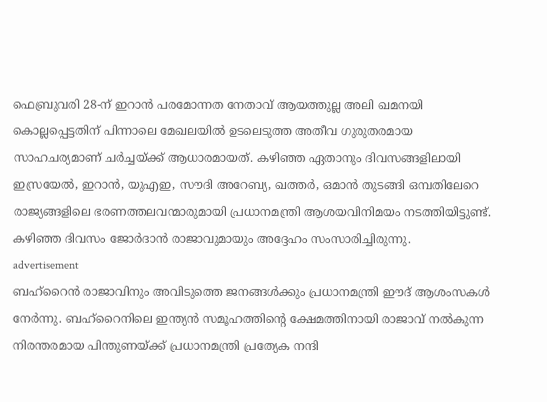ഫെബ്രുവരി 28-ന് ഇറാൻ പരമോന്നത നേതാവ് ആയത്തുല്ല അലി ഖമനയി കൊല്ലപ്പെട്ടതിന് പിന്നാലെ മേഖലയിൽ ഉടലെടുത്ത അതീവ ഗുരുതരമായ സാഹചര്യമാണ് ചർച്ചയ്ക്ക് ആധാരമായത്. കഴിഞ്ഞ ഏതാനും ദിവസങ്ങളിലായി ഇസ്രയേൽ, ഇറാൻ, യുഎഇ, സൗദി അറേബ്യ, ഖത്തർ, ഒമാൻ തുടങ്ങി ഒമ്പതിലേറെ രാജ്യങ്ങളിലെ ഭരണത്തലവന്മാരുമായി പ്രധാനമന്ത്രി ആശയവിനിമയം നടത്തിയിട്ടുണ്ട്. കഴിഞ്ഞ ദിവസം ജോർദാൻ രാജാവുമായും അദ്ദേഹം സംസാരിച്ചിരുന്നു.
advertisement
ബഹ്റൈൻ രാജാവിനും അവിടുത്തെ ജനങ്ങൾക്കും പ്രധാനമന്ത്രി ഈദ് ആശംസകൾ നേർന്നു. ബഹ്റൈനിലെ ഇന്ത്യൻ സമൂഹത്തിന്റെ ക്ഷേമത്തിനായി രാജാവ് നൽകുന്ന നിരന്തരമായ പിന്തുണയ്ക്ക് പ്രധാനമന്ത്രി പ്രത്യേക നന്ദി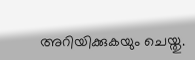അറിയിക്കുകയും ചെയ്തു.